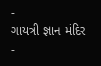-
ગાયત્રી જ્ઞાન મંદિર -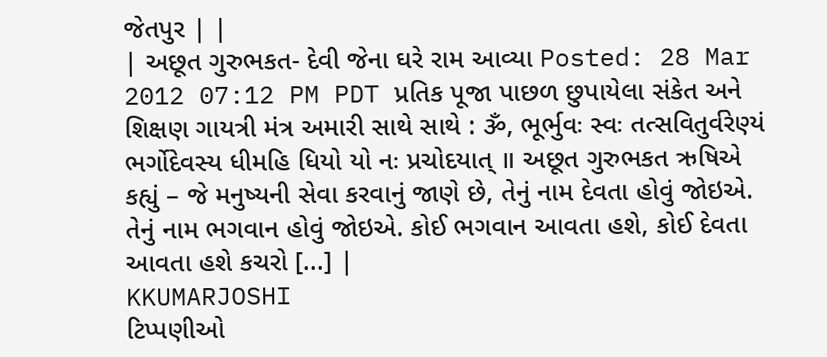જેતપુર | |
| અછૂત ગુરુભકત- દેવી જેના ઘરે રામ આવ્યા Posted: 28 Mar 2012 07:12 PM PDT પ્રતિક પૂજા પાછળ છુપાયેલા સંકેત અને શિક્ષણ ગાયત્રી મંત્ર અમારી સાથે સાથે : ૐ, ભૂર્ભુવઃ સ્વઃ તત્સવિતુર્વરેણ્યં ભર્ગોદેવસ્ય ધીમહિ ધિયો યો નઃ પ્રચોદયાત્ ॥ અછૂત ગુરુભકત ઋષિએ કહ્યું – જે મનુષ્યની સેવા કરવાનું જાણે છે, તેનું નામ દેવતા હોવું જોઇએ. તેનું નામ ભગવાન હોવું જોઇએ. કોઈ ભગવાન આવતા હશે, કોઈ દેવતા આવતા હશે કચરો [...] |
KKUMARJOSHI
ટિપ્પણીઓ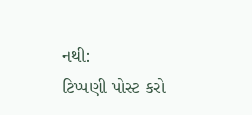નથી:
ટિપ્પણી પોસ્ટ કરો